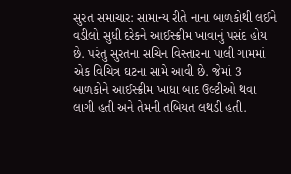સુરત સમાચાર: સામાન્ય રીતે નાના બાળકોથી લઈને વડીલો સુધી દરેકને આઈસ્ક્રીમ ખાવાનું પસંદ હોય છે. પરંતુ સુરતના સચિન વિસ્તારના પાલી ગામમાં એક વિચિત્ર ઘટના સામે આવી છે. જેમાં 3 બાળકોને આઈસ્ક્રીમ ખાધા બાદ ઉલ્ટીઓ થવા લાગી હતી અને તેમની તબિયત લથડી હતી.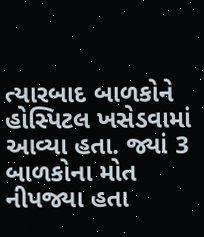ત્યારબાદ બાળકોને હોસ્પિટલ ખસેડવામાં આવ્યા હતા. જ્યાં 3 બાળકોના મોત નીપજ્યા હતા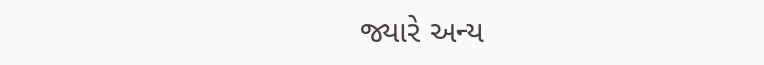જ્યારે અન્ય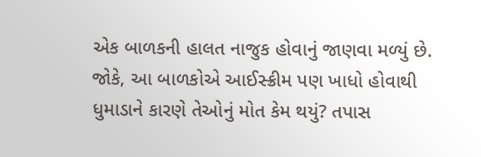એક બાળકની હાલત નાજુક હોવાનું જાણવા મળ્યું છે. જોકે, આ બાળકોએ આઈસ્ક્રીમ પણ ખાધો હોવાથી ધુમાડાને કારણે તેઓનું મોત કેમ થયું? તપાસ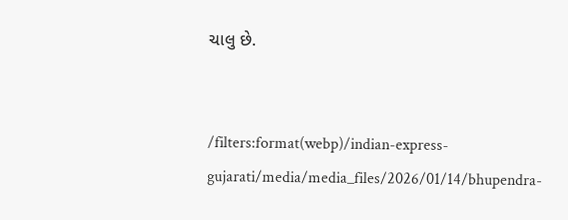ચાલુ છે.


/filters:format(webp)/indian-express-gujarati/media/media_files/2026/01/14/bhupendra-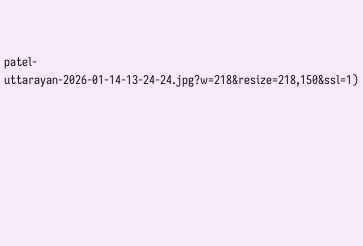patel-uttarayan-2026-01-14-13-24-24.jpg?w=218&resize=218,150&ssl=1)